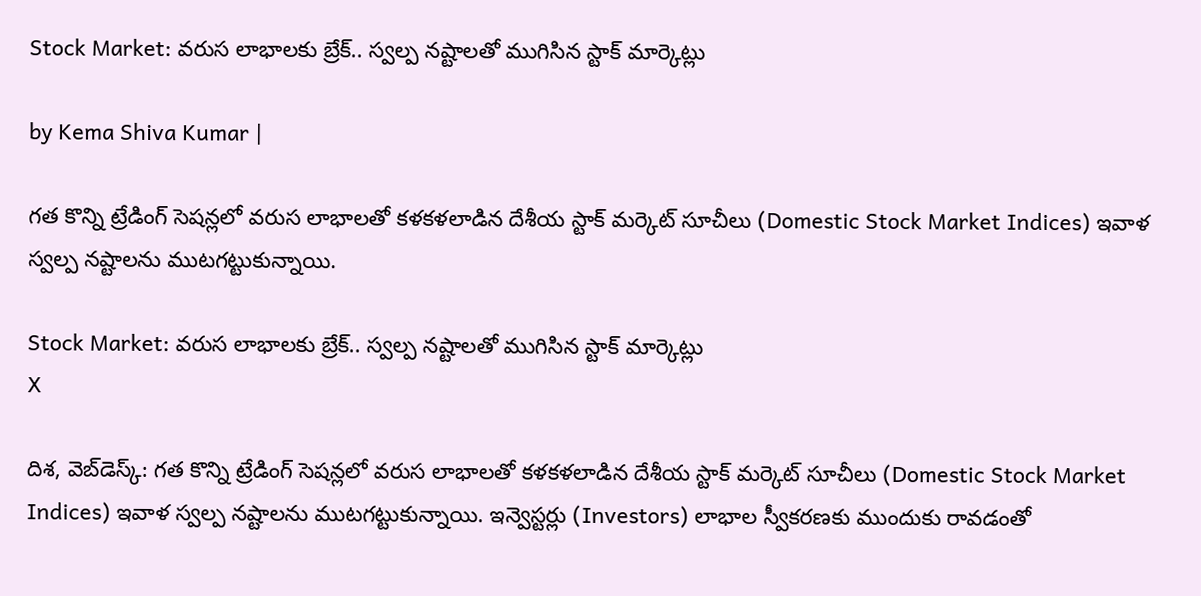Stock Market: వరుస లాభాలకు బ్రేక్.. స్వల్ప నష్టాలతో ముగిసిన స్టాక్‌ మార్కెట్లు

by Kema Shiva Kumar |

గత కొన్ని ట్రేడింగ్ సెషన్లలో వరుస లాభాలతో కళకళలాడిన దేశీయ స్టాక్ మర్కెట్ సూచీలు (Domestic Stock Market Indices) ఇవాళ స్వల్ప నష్టాలను ముటగట్టుకున్నాయి.

Stock Market: వరుస లాభాలకు బ్రేక్.. స్వల్ప నష్టాలతో ముగిసిన స్టాక్‌ మార్కెట్లు
X

దిశ, వెబ్‌డెస్క్: గత కొన్ని ట్రేడింగ్ సెషన్లలో వరుస లాభాలతో కళకళలాడిన దేశీయ స్టాక్ మర్కెట్ సూచీలు (Domestic Stock Market Indices) ఇవాళ స్వల్ప నష్టాలను ముటగట్టుకున్నాయి. ఇన్వెస్టర్లు (Investors) లాభాల స్వీకరణకు ముందుకు రావడంతో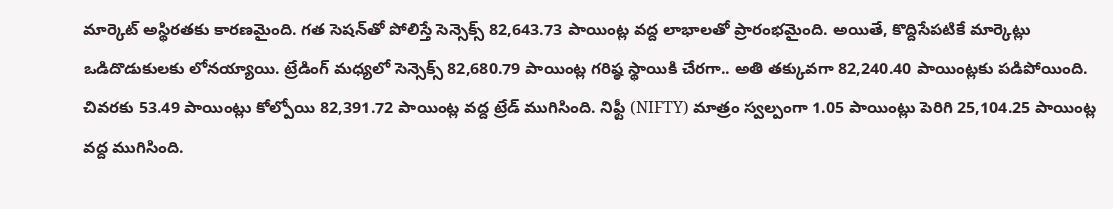మార్కెట్ అస్థిరతకు కారణమైంది. గత సెషన్‌తో పోలిస్తే సెన్సెక్స్ 82,643.73 పాయింట్ల వద్ద లాభాలతో ప్రారంభమైంది. అయితే, కొద్దిసేపటికే మార్కెట్లు ఒడిదొడుకులకు లోనయ్యాయి. ట్రేడింగ్ మధ్యలో సెన్సెక్స్ 82,680.79 పాయింట్ల గరిష్ఠ స్థాయికి చేరగా.. అతి తక్కువగా 82,240.40 పాయింట్లకు పడిపోయింది. చివరకు 53.49 పాయింట్లు కోల్పోయి 82,391.72 పాయింట్ల వద్ద ట్రేడ్ ముగిసింది. నిఫ్టీ (NIFTY) మాత్రం స్వల్పంగా 1.05 పాయింట్లు పెరిగి 25,104.25 పాయింట్ల వద్ద ముగిసింది.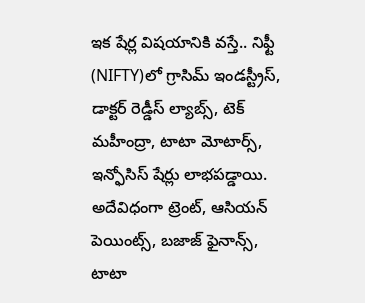ఇక షేర్ల విషయానికి వస్తే.. నిఫ్టీ (NIFTY)లో గ్రాసిమ్ ఇండస్ట్రీస్, డాక్టర్ రెడ్డీస్ ల్యాబ్స్, టెక్ మహీంద్రా, టాటా మోటార్స్, ఇన్ఫోసిస్ షేర్లు లాభపడ్డాయి. అదేవిధంగా ట్రెంట్, ఆసియన్ పెయింట్స్, బజాజ్ ఫైనాన్స్, టాటా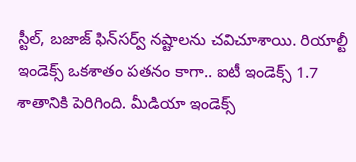స్టీల్, బజాజ్ ఫిన్‌సర్వ్ నష్టాలను చవిచూశాయి. రియాల్టీ ఇండెక్స్ ఒకశాతం పతనం కాగా.. ఐటీ ఇండెక్స్ 1.7 శాతానికి పెరిగింది. మీడియా ఇండెక్స్‌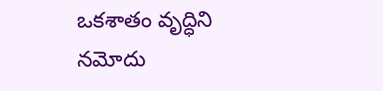ఒకశాతం వృద్ధిని నమోదు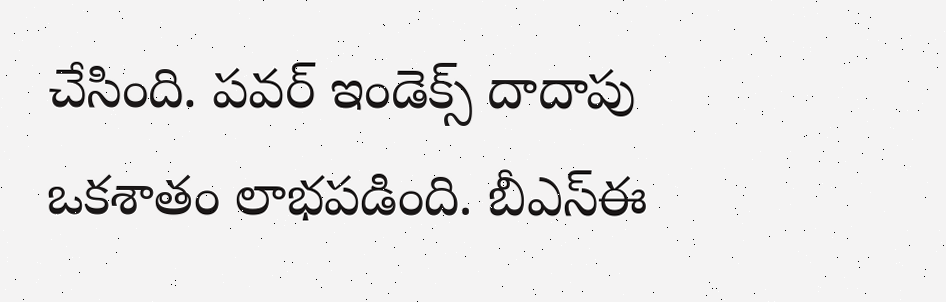చేసింది. పవర్ ఇండెక్స్ దాదాపు ఒకశాతం లాభపడింది. బీఎస్‌ఈ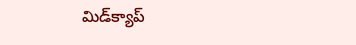మిడ్‌క్యాప్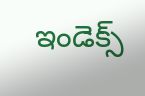ఇండెక్స్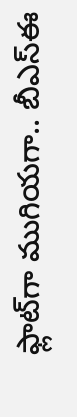ఫ్లాట్‌గా ముగియగా.. బీఎస్‌ఈ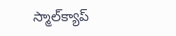స్మాల్‌క్యాప్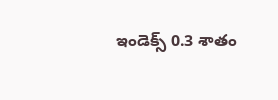ఇండెక్స్ 0.3 శాతం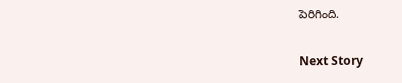పెరిగింది.

Next Story